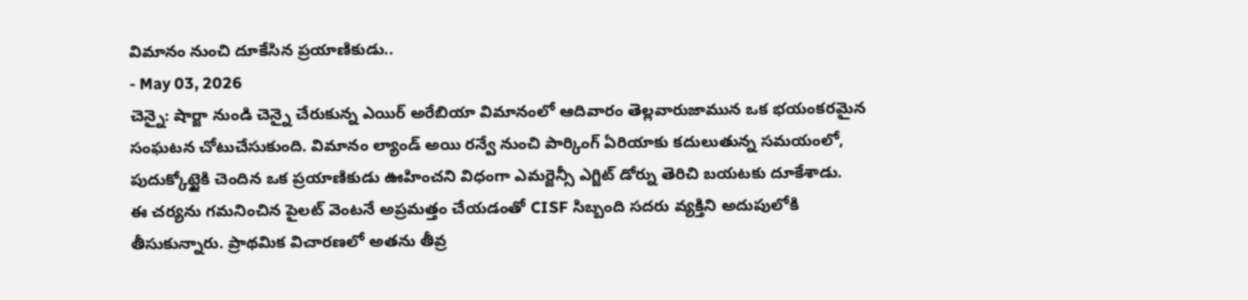విమానం నుంచి దూకేసిన ప్రయాణికుడు..
- May 03, 2026
చెన్నై: షార్జా నుండి చెన్నై చేరుకున్న ఎయిర్ అరేబియా విమానంలో ఆదివారం తెల్లవారుజామున ఒక భయంకరమైన సంఘటన చోటుచేసుకుంది. విమానం ల్యాండ్ అయి రన్వే నుంచి పార్కింగ్ ఏరియాకు కదులుతున్న సమయంలో, పుదుక్కోట్టైకి చెందిన ఒక ప్రయాణికుడు ఊహించని విధంగా ఎమర్జెన్సీ ఎగ్జిట్ డోర్ను తెరిచి బయటకు దూకేశాడు.
ఈ చర్యను గమనించిన పైలట్ వెంటనే అప్రమత్తం చేయడంతో CISF సిబ్బంది సదరు వ్యక్తిని అదుపులోకి తీసుకున్నారు. ప్రాథమిక విచారణలో అతను తీవ్ర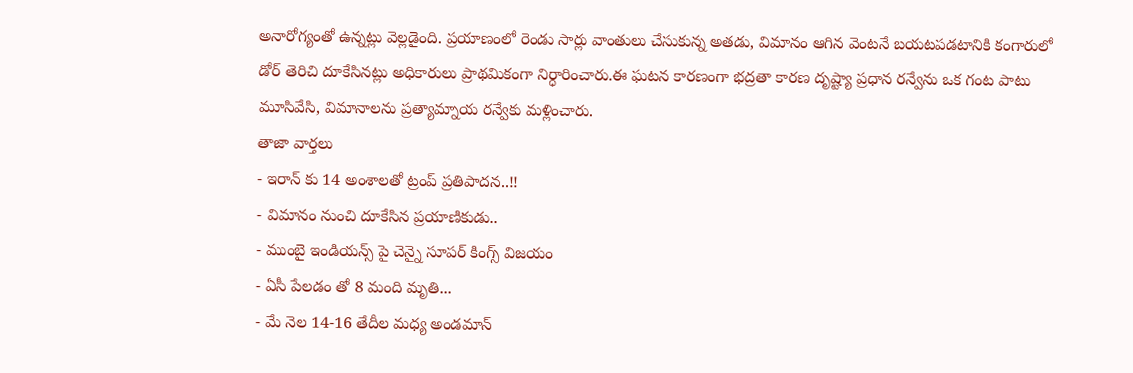అనారోగ్యంతో ఉన్నట్లు వెల్లడైంది. ప్రయాణంలో రెండు సార్లు వాంతులు చేసుకున్న అతడు, విమానం ఆగిన వెంటనే బయటపడటానికి కంగారులో డోర్ తెరిచి దూకేసినట్లు అధికారులు ప్రాథమికంగా నిర్ధారించారు.ఈ ఘటన కారణంగా భద్రతా కారణ దృష్ట్యా ప్రధాన రన్వేను ఒక గంట పాటు మూసివేసి, విమానాలను ప్రత్యామ్నాయ రన్వేకు మళ్లించారు.
తాజా వార్తలు
- ఇరాన్ కు 14 అంశాలతో ట్రంప్ ప్రతిపాదన..!!
- విమానం నుంచి దూకేసిన ప్రయాణికుడు..
- ముంబై ఇండియన్స్ పై చెన్నై సూపర్ కింగ్స్ విజయం
- ఏసీ పేలడం తో 8 మంది మృతి...
- మే నెల 14-16 తేదీల మధ్య అండమాన్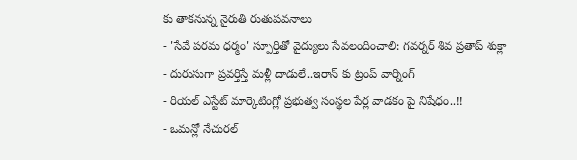కు తాకనున్న నైరుతి రుతుపవనాలు
- 'సేవే పరమ ధర్మం' స్పూర్తితో వైద్యులు సేవలందించాలి: గవర్నర్ శివ ప్రతాప్ శుక్లా
- దురుసుగా ప్రవర్తిస్తే మళ్లీ దాడులే..ఇరాన్ కు ట్రంప్ వార్నింగ్
- రియల్ ఎస్టేట్ మార్కెటింగ్లో ప్రభుత్వ సంస్థల పేర్ల వాడకం పై నిషేధం..!!
- ఒమన్లో నేచురల్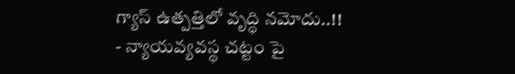గ్యాస్ ఉత్పత్తిలో వృద్ధి నమోదు..!!
- న్యాయవ్యవస్థ చట్టం పై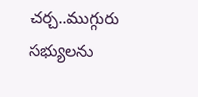చర్చ..ముగ్గురు సభ్యులను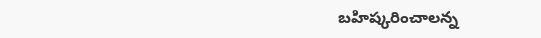బహిష్కరించాలన్న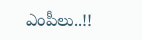ఎంపీలు..!!